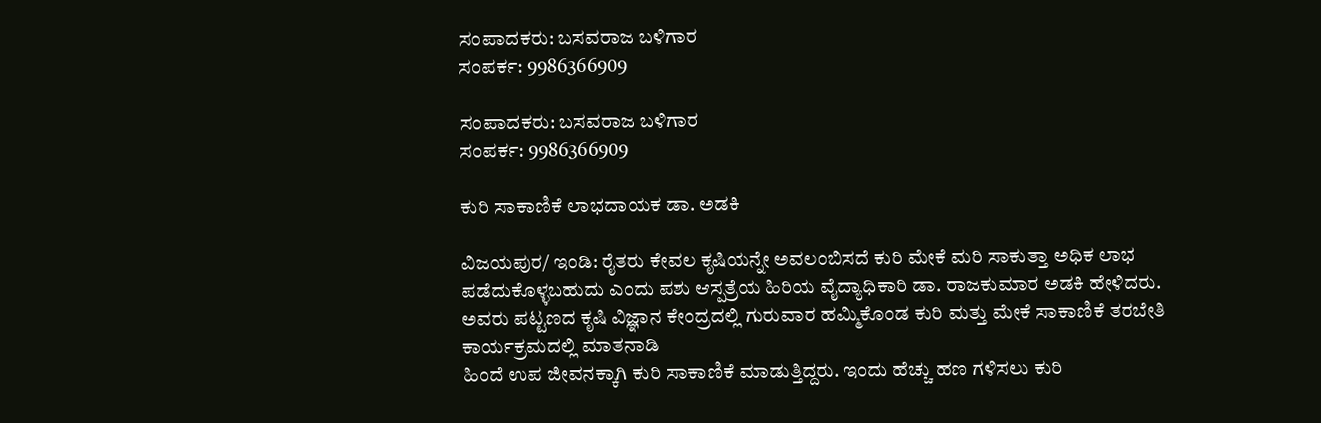ಸಂಪಾದಕರು: ಬಸವರಾಜ ಬಳಿಗಾರ
ಸಂಪರ್ಕ: 9986366909

ಸಂಪಾದಕರು: ಬಸವರಾಜ ಬಳಿಗಾರ
ಸಂಪರ್ಕ: 9986366909

ಕುರಿ ಸಾಕಾಣಿಕೆ ಲಾಭದಾಯಕ ಡಾ. ಅಡಕಿ

ವಿಜಯಪುರ/ ಇಂಡಿ: ರೈತರು ಕೇವಲ ಕೃಷಿಯನ್ನೇ ಅವಲಂಬಿಸದೆ ಕುರಿ ಮೇಕೆ ಮರಿ ಸಾಕುತ್ತಾ ಅಧಿಕ ಲಾಭ ಪಡೆದುಕೊಳ್ಳಬಹುದು ಎಂದು ಪಶು ಆಸ್ಪತ್ರೆಯ ಹಿರಿಯ ವೈದ್ಯಾಧಿಕಾರಿ ಡಾ. ರಾಜಕುಮಾರ ಅಡಕಿ ಹೇಳಿದರು.
ಅವರು ಪಟ್ಟಣದ ಕೃಷಿ ವಿಜ್ಞಾನ ಕೇಂದ್ರದಲ್ಲಿ ಗುರುವಾರ ಹಮ್ಮಿಕೊಂಡ ಕುರಿ ಮತ್ತು ಮೇಕೆ ಸಾಕಾಣಿಕೆ ತರಬೇತಿ ಕಾರ್ಯಕ್ರಮದಲ್ಲಿ ಮಾತನಾಡಿ
ಹಿಂದೆ ಉಪ ಜೀವನಕ್ಕಾಗಿ ಕುರಿ ಸಾಕಾಣಿಕೆ ಮಾಡುತ್ತಿದ್ದರು. ಇಂದು ಹೆಚ್ಚು ಹಣ ಗಳಿಸಲು ಕುರಿ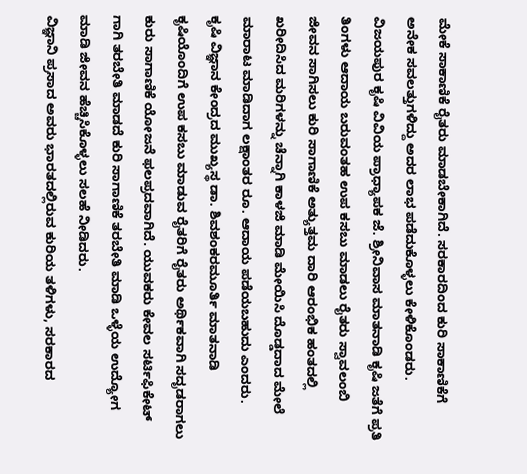ಮೇಕೆ ಸಾಕಾಣಿಕೆ ರೈತರು ಮಾಡಬೇಕಾಗಿದೆ. ಸರಕಾರದಿಂದ ಕುರಿ ಸಾಕಾಣಿಕೆಗೆ ಅನೇಕ ಸವಲತ್ತುಗಳಿದ್ದು ಅದರ ಲಾಭ ಪಡೆದುಕೊಳ್ಳಲು ಕೇಳಿಕೊಂಡರು.
ವಿಜಯಪುರ ಕೃಷಿ ವಿವಿಯ ಪ್ರಾಧ್ಯಾಪಕ ಜೆ. ಶ್ರೀನಿವಾಸ ಮಾತನಾಡಿ ಕೃಷಿ ಜತೆಗೆ ಪ್ರತಿ ತಿಂಗಳು ಆದಾಯ ಬರುವಂತಹ ಉಪ ಕಸಬು ಮಾಡಲು ರೈತರು ಸ್ವಾವಲಂಬಿ ಜೀವನ ಸಾಗಿಸಲು ಕುರಿ ಸಾಗಾಣಿಕೆ ಅತ್ಯುತ್ತಮ ದಾರಿ ಆರಂಭಿಕ ಹಂತದಲ್ಲಿ ಖರೀದಿಸಿದ ಮರಿಗಳನ್ನು ಚೆನ್ನಾಗಿ ಕಾಳಜಿ ಮಾಡಿ ಮೇಯಿಸಿ ದೊಡ್ಡದಾದ ಮೇಲೆ ಮಾರಾಟ ಮಾಡಿದಾಗ ಲಕ್ಷಾಂತರ ರೂ. ಆದಾಯ ಪಡೆಯಬಹುದು ಎಂದರು.
ಕೃಷಿ ವಿಜ್ಞಾನ ಕೇಂದ್ರದ ಮುಖ್ಯಸ್ಥ ಡಾ. ಶಿವಶಂಕರಮೂರ್ತಿ ಮಾತನಾಡಿ ಕೃಷಿಯೊಂದಿಗೆ ಉಪ ಕಸಬು ಮಾಡುವ ರೈತರಿಗೆ ರೈತರು ಅರ್ಥಿಕವಾಗಿ ಸದೃಡರಾಗಲು ಕುರು ಸಾಗಾಣಿಕೆ ಯೋಜನೆ ಫಲಪ್ರದವಾಗಿದೆ. ಯುವಕರು ಕೇವಲ ಸರ್ಟಿಫಿಕೇಟ್ ಗಾಗಿ ತರಬೇತಿ ಮಾಡದೆ ಕುರಿ ಸಾಗಾಣಿಕೆ ತರಬೇತಿ ಮಾಡಿ ಒಳ್ಳೆಯ ಉದ್ಯೋಗ ಮಾಡಿ ಜೀವನ ಹೆಚ್ಚಿಸಿಕೊಳ್ಳಲು ಸಲಹೆ ನೀಡಿದರು.
ವಿಜ್ಞಾನಿ ಪ್ರಸಾದ ಅವರು ಭಾರತದಲ್ಲಿರುವ ಕುರಿಯ ತಳಿಗಳು, ಸರಕಾರದ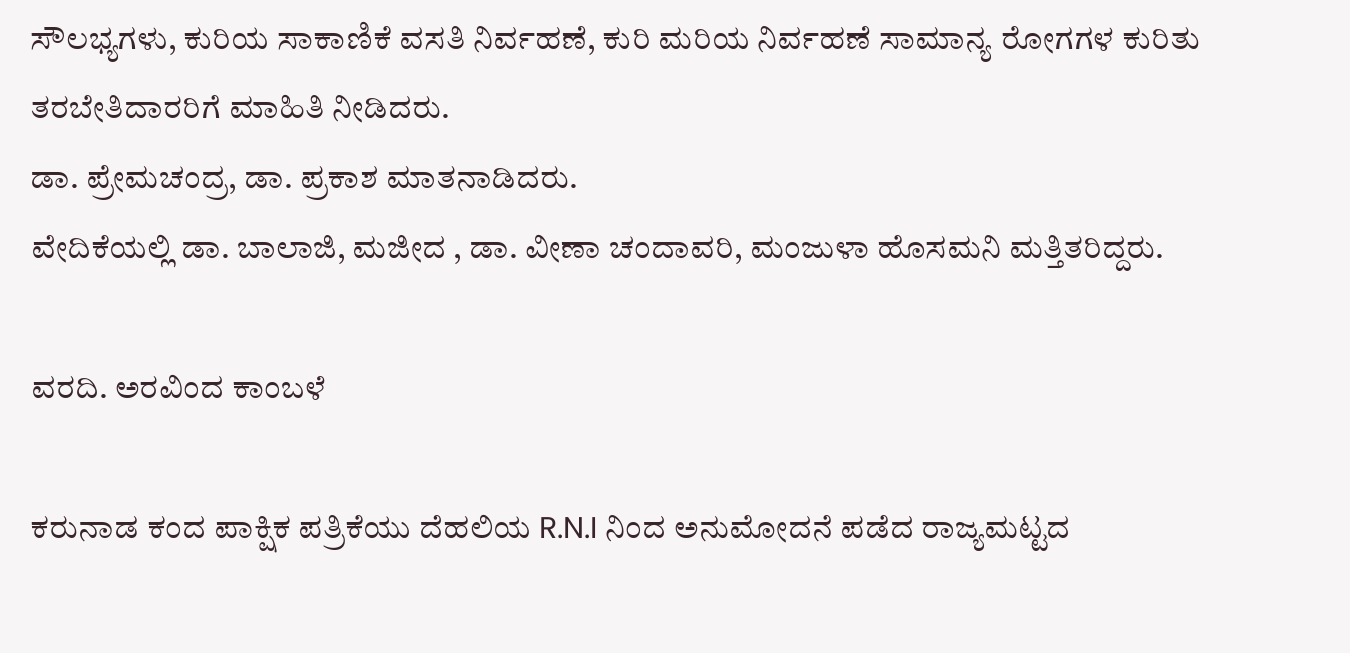ಸೌಲಭ್ಯಗಳು, ಕುರಿಯ ಸಾಕಾಣಿಕೆ ವಸತಿ ನಿರ್ವಹಣೆ, ಕುರಿ ಮರಿಯ ನಿರ್ವಹಣೆ ಸಾಮಾನ್ಯ ರೋಗಗಳ ಕುರಿತು ತರಬೇತಿದಾರರಿಗೆ ಮಾಹಿತಿ ನೀಡಿದರು.
ಡಾ. ಪ್ರೇಮಚಂದ್ರ, ಡಾ. ಪ್ರಕಾಶ ಮಾತನಾಡಿದರು.
ವೇದಿಕೆಯಲ್ಲಿ ಡಾ. ಬಾಲಾಜಿ, ಮಜೀದ , ಡಾ. ವೀಣಾ ಚಂದಾವರಿ, ಮಂಜುಳಾ ಹೊಸಮನಿ ಮತ್ತಿತರಿದ್ದರು.

ವರದಿ. ಅರವಿಂದ ಕಾಂಬಳೆ

ಕರುನಾಡ ಕಂದ ಪಾಕ್ಷಿಕ ಪತ್ರಿಕೆಯು ದೆಹಲಿಯ R.N.I ನಿಂದ ಅನುಮೋದನೆ ಪಡೆದ ರಾಜ್ಯಮಟ್ಟದ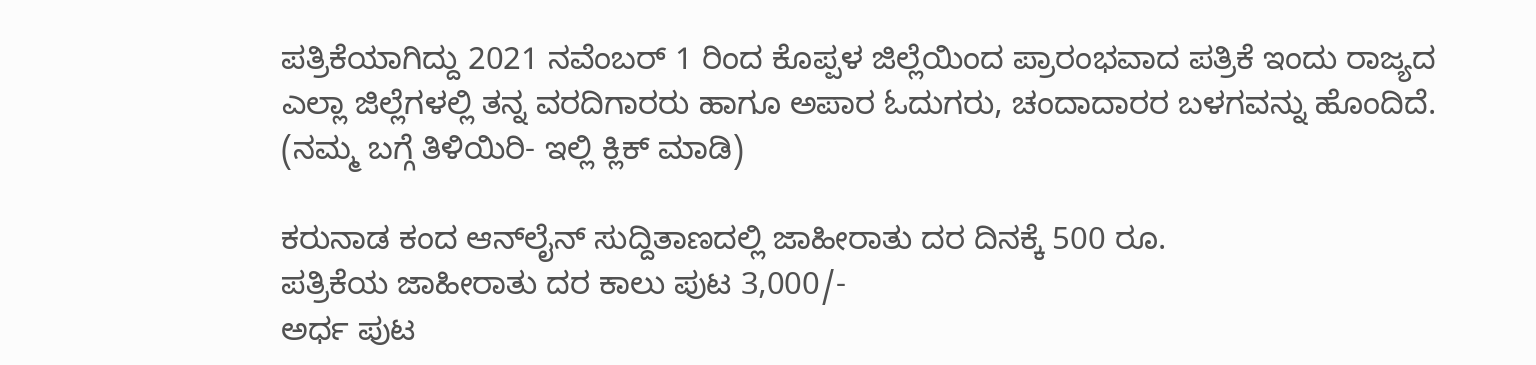ಪತ್ರಿಕೆಯಾಗಿದ್ದು 2021 ನವೆಂಬರ್ 1 ರಿಂದ ಕೊಪ್ಪಳ ಜಿಲ್ಲೆಯಿಂದ ಪ್ರಾರಂಭವಾದ ಪತ್ರಿಕೆ ಇಂದು ರಾಜ್ಯದ ಎಲ್ಲಾ ಜಿಲ್ಲೆಗಳಲ್ಲಿ ತನ್ನ ವರದಿಗಾರರು ಹಾಗೂ ಅಪಾರ ಓದುಗರು, ಚಂದಾದಾರರ ಬಳಗವನ್ನು ಹೊಂದಿದೆ. (ನಮ್ಮ ಬಗ್ಗೆ ತಿಳಿಯಿರಿ- ಇಲ್ಲಿ ಕ್ಲಿಕ್‌ ಮಾಡಿ)

ಕರುನಾಡ ಕಂದ ಆನ್‌ಲೈನ್‌ ಸುದ್ದಿತಾಣದಲ್ಲಿ ಜಾಹೀರಾತು ದರ ದಿನಕ್ಕೆ 500 ರೂ.
ಪತ್ರಿಕೆಯ ಜಾಹೀರಾತು ದರ ಕಾಲು ಪುಟ 3,000/-
ಅರ್ಧ ಪುಟ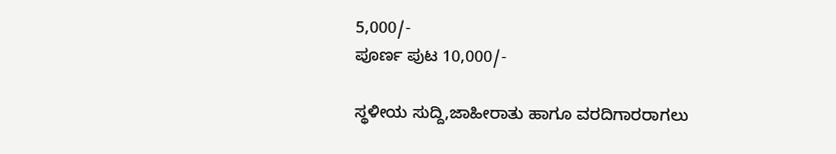5,000/-
ಪೂರ್ಣ ಪುಟ 10,000/-

ಸ್ಥಳೀಯ ಸುದ್ದಿ,ಜಾಹೀರಾತು ಹಾಗೂ ವರದಿಗಾರರಾಗಲು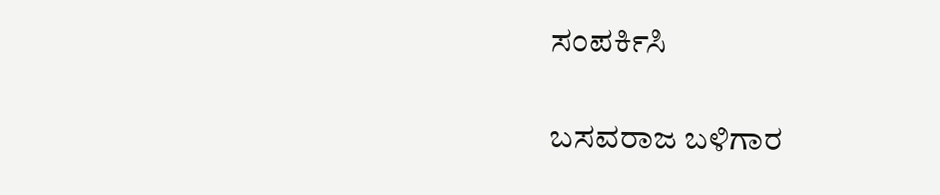ಸಂಪರ್ಕಿಸಿ

ಬಸವರಾಜ ಬಳಿಗಾರ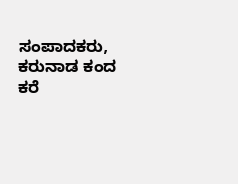ಸಂಪಾದಕರು, ಕರುನಾಡ ಕಂದ
ಕರೆ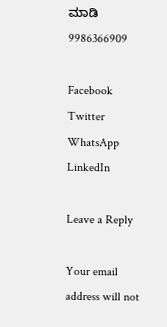ಮಾಡಿ 9986366909

Facebook
Twitter
WhatsApp
LinkedIn

Leave a Reply

Your email address will not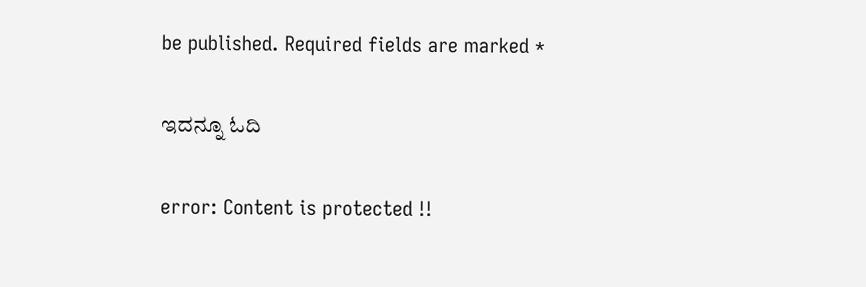be published. Required fields are marked *

ಇದನ್ನೂ ಓದಿ

error: Content is protected !!